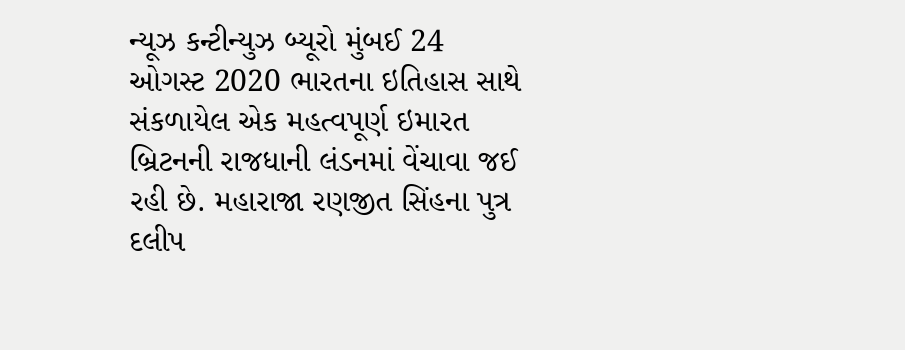ન્યૂઝ કન્ટીન્યુઝ બ્યૂરો મુંબઈ 24 ઓગસ્ટ 2020 ભારતના ઇતિહાસ સાથે સંકળાયેલ એક મહત્વપૂર્ણ ઇમારત બ્રિટનની રાજધાની લંડનમાં વેંચાવા જઈ રહી છે. મહારાજા રણજીત સિંહના પુત્ર દલીપ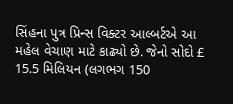સિંહના પુત્ર પ્રિન્સ વિક્ટર આલ્બર્ટએ આ મહેલ વેચાણ માટે કાઢ્યો છે. જેનો સોદો £ 15.5 મિલિયન (લગભગ 150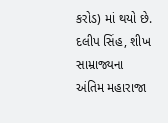કરોડ) માં થયો છે. દલીપ સિંહ, શીખ સામ્રાજ્યના અંતિમ મહારાજા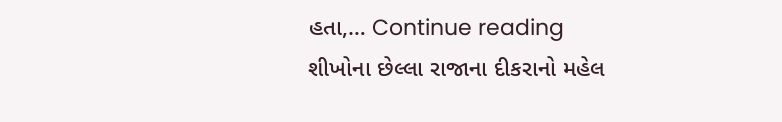હતા,… Continue reading શીખોના છેલ્લા રાજાના દીકરાનો મહેલ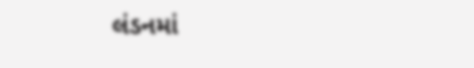લંડનમાં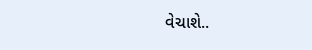વેચાશે..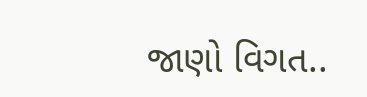જાણો વિગત..